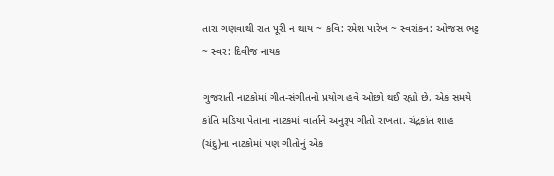તારા ગણવાથી રાત પૂરી ન થાય ~ કવિ: રમેશ પારેખ ~ સ્વરાંકન: ઓજસ ભટ્ટ ~ સ્વર: દિવીજ નાયક

ગુજરાતી નાટકોમાં ગીત-સંગીતનો પ્રયોગ હવે ઓછો થઈ રહ્યો છે. એક સમયે કાંતિ મડિયા પેતાના નાટકમાં વાર્તાને અનુરૂપ ગીતો રાખતા. ચંદ્રકાંત શાહ (ચંદુ)ના નાટકોમાં પણ ગીતોનું એક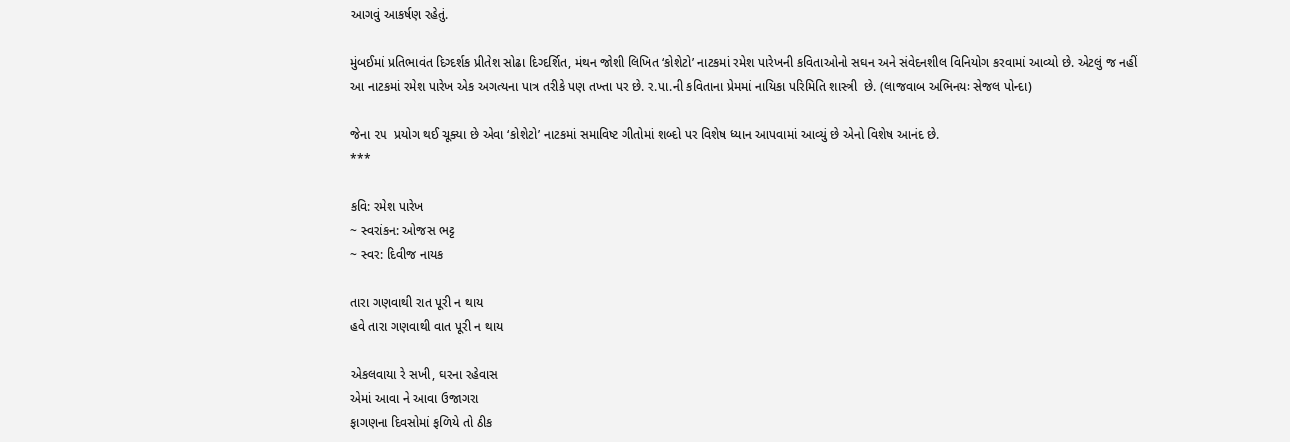આગવું આકર્ષણ રહેતું.

મુંબઈમાં પ્રતિભાવંત દિગ્દર્શક પ્રીતેશ સોઢા દિગ્દર્શિત, મંથન જોશી લિખિત ‘કોશેટો’ નાટકમાં રમેશ પારેખની કવિતાઓનો સઘન અને સંવેદનશીલ વિનિયોગ કરવામાં આવ્યો છે. એટલું જ નહીં આ નાટકમાં રમેશ પારેખ એક અગત્યના પાત્ર તરીકે પણ તખ્તા પર છે. ર.પા.ની કવિતાના પ્રેમમાં નાયિકા પરિમિતિ શાસ્ત્રી  છે. (લાજવાબ અભિનયઃ સેજલ પોન્દા)

જેના ૨૫  પ્રયોગ થઈ ચૂક્યા છે એવા ‘કોશેટો’ નાટકમાં સમાવિષ્ટ ગીતોમાં શબ્દો પર વિશેષ ધ્યાન આપવામાં આવ્યું છે એનો વિશેષ આનંદ છે.
***

કવિ: રમેશ પારેખ
~ સ્વરાંકન: ઓજસ ભટ્ટ
~ સ્વર: દિવીજ નાયક

તારા ગણવાથી રાત પૂરી ન થાય
હવે તારા ગણવાથી વાત પૂરી ન થાય

એકલવાયા રે સખી, ઘરના રહેવાસ
એમાં આવા ને આવા ઉજાગરા
ફાગણના દિવસોમાં ફળિયે તો ઠીક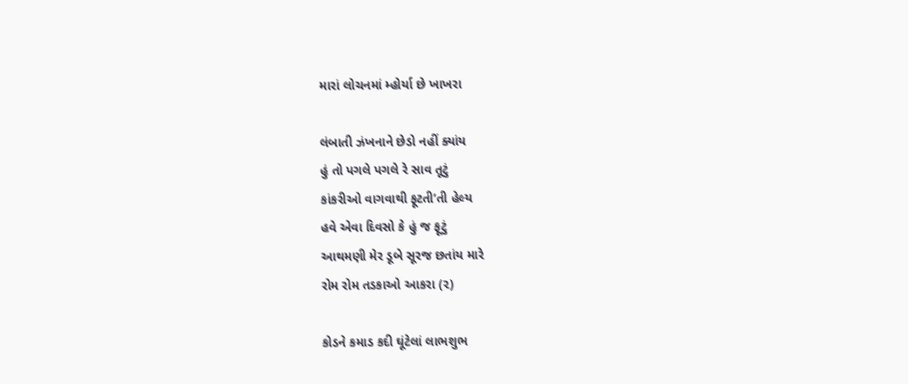મારાં લોચનમાં મ્હોર્યા છે ખાખરા

લંબાતી ઝંખનાને છેડો નહીં ક્યાંય
હું તો પગલે પગલે રે સાવ તૂટું
કાંકરીઓ વાગવાથી ફૂટતી’તી હેલ્ય
હવે એવા દિવસો કે હું જ ફૂટું
આથમણી મેર ડૂબે સૂરજ છતાંય મારે
રોમ રોમ તડકાઓ આકરા (૨)

કોડને કમાડ કદી ઘૂંટેલાં લાભશુભ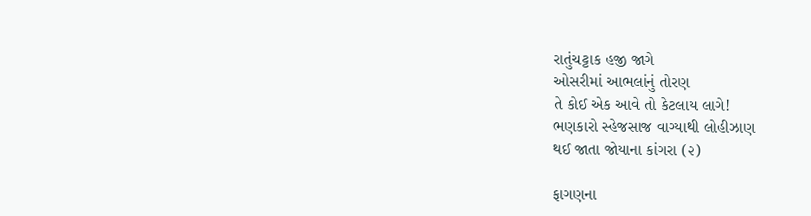રાતુંચટ્ટાક હજી જાગે
ઓસરીમાં આભલાંનું તોરણ
તે કોઈ એક આવે તો કેટલાય લાગે!
ભણકારો સ્હેજસાજ વાગ્યાથી લોહીઝાણ
થઈ જાતા જોયાના કાંગરા (૨)

ફાગણના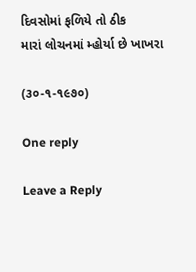દિવસોમાં ફળિયે તો ઠીક
મારાં લોચનમાં મ્હોર્યા છે ખાખરા

(૩૦-૧-૧૯૭૦)

One reply

Leave a Reply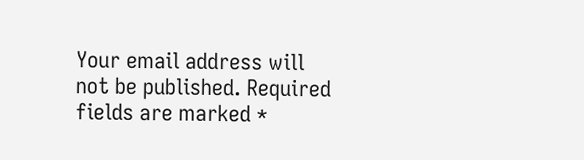Your email address will not be published. Required fields are marked *